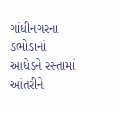ગાંધીનગરના ડભોડાનાં આધેડને રસ્તામાં આંતરીને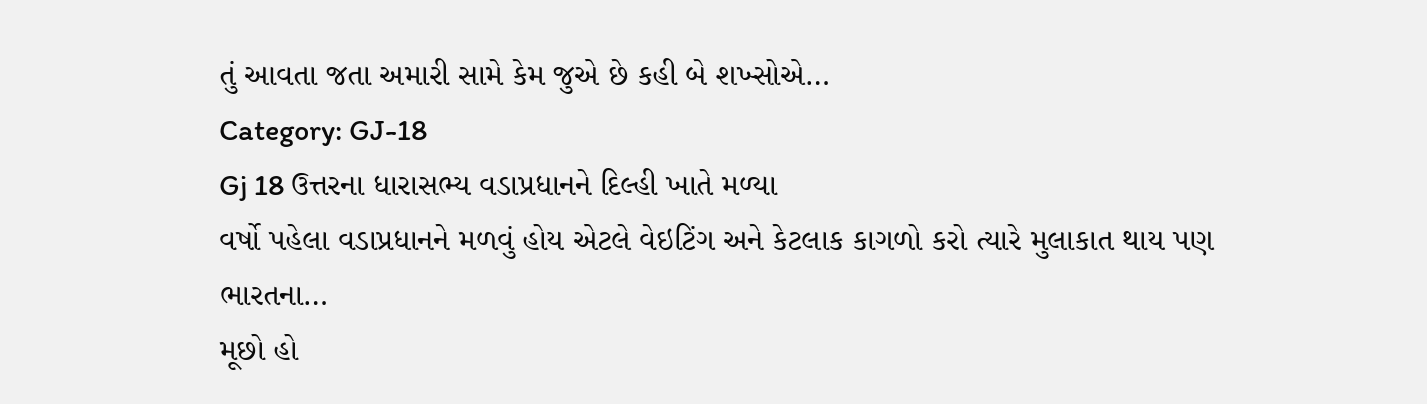તું આવતા જતા અમારી સામે કેમ જુએ છે કહી બે શખ્સોએ…
Category: GJ-18
Gj 18 ઉત્તરના ધારાસભ્ય વડાપ્રધાનને દિલ્હી ખાતે મળ્યા
વર્ષો પહેલા વડાપ્રધાનને મળવું હોય એટલે વેઇટિંગ અને કેટલાક કાગળો કરો ત્યારે મુલાકાત થાય પણ ભારતના…
મૂછો હો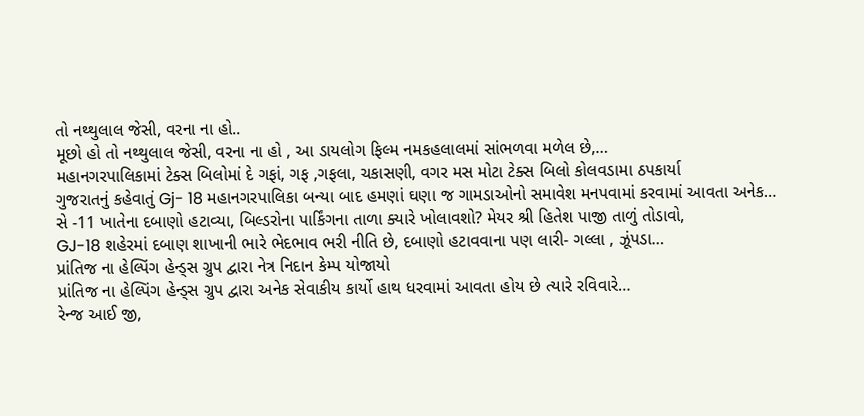તો નથ્થુલાલ જેસી, વરના ના હો..
મૂછો હો તો નથ્થુલાલ જેસી, વરના ના હો , આ ડાયલોગ ફિલ્મ નમકહલાલમાં સાંભળવા મળેલ છે,…
મહાનગરપાલિકામાં ટેક્સ બિલોમાં દે ગફાં, ગફ ,ગફલા, ચકાસણી, વગર મસ મોટા ટેક્સ બિલો કોલવડામા ઠપકાર્યા
ગુજરાતનું કહેવાતું Gj- 18 મહાનગરપાલિકા બન્યા બાદ હમણાં ઘણા જ ગામડાઓનો સમાવેશ મનપવામાં કરવામાં આવતા અનેક…
સે -11 ખાતેના દબાણો હટાવ્યા, બિલ્ડરોના પાર્કિંગના તાળા ક્યારે ખોલાવશો? મેયર શ્રી હિતેશ પાજી તાળું તોડાવો,
GJ-18 શહેરમાં દબાણ શાખાની ભારે ભેદભાવ ભરી નીતિ છે, દબાણો હટાવવાના પણ લારી- ગલ્લા , ઝૂંપડા…
પ્રાંતિજ ના હેલ્પિંગ હેન્ડ્સ ગ્રુપ દ્વારા નેત્ર નિદાન કેમ્પ યોજાયો
પ્રાંતિજ ના હેલ્પિંગ હેન્ડ્સ ગ્રુપ દ્વારા અનેક સેવાકીય કાર્યો હાથ ધરવામાં આવતા હોય છે ત્યારે રવિવારે…
રેન્જ આઈ જી,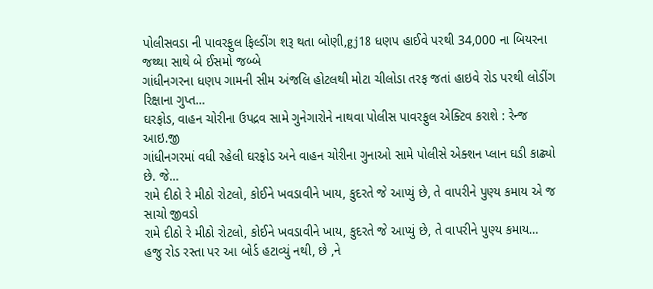પોલીસવડા ની પાવરફુલ ફિલ્ડીંગ શરૂ થતા બોણી,gj18 ધણપ હાઈવે પરથી 34,000 ના બિયરના જથ્થા સાથે બે ઈસમો જબ્બે
ગાંધીનગરના ધણપ ગામની સીમ અંજલિ હોટલથી મોટા ચીલોડા તરફ જતાં હાઇવે રોડ પરથી લોડીંગ રિક્ષાના ગુપ્ત…
ઘરફોડ, વાહન ચોરીના ઉપદ્રવ સામે ગુનેગારોને નાથવા પોલીસ પાવરફુલ એક્ટિવ કરાશે : રેન્જ આઇ.જી
ગાંધીનગરમાં વધી રહેલી ઘરફોડ અને વાહન ચોરીના ગુનાઓ સામે પોલીસે એક્શન પ્લાન ઘડી કાઢ્યો છે. જે…
રામે દીઠો રે મીઠો રોટલો, કોઈને ખવડાવીને ખાય, કુદરતે જે આપ્યું છે, તે વાપરીને પુણ્ય કમાય એ જ સાચો જીવડો
રામે દીઠો રે મીઠો રોટલો, કોઈને ખવડાવીને ખાય, કુદરતે જે આપ્યું છે, તે વાપરીને પુણ્ય કમાય…
હજુ રોડ રસ્તા પર આ બોર્ડ હટાવ્યું નથી, છે ,ને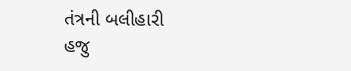તંત્રની બલીહારી
હજુ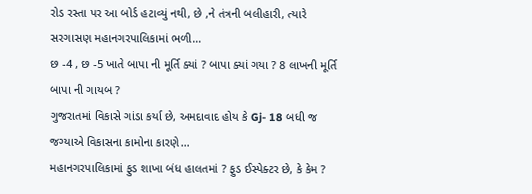રોડ રસ્તા પર આ બોર્ડ હટાવ્યું નથી, છે ,ને તંત્રની બલીહારી, ત્યારે સરગાસણ મહાનગરપાલિકામાં ભળી…
છ -4 , છ -5 ખાતે બાપા ની મૂર્તિ ક્યાં ? બાપા ક્યાં ગયા ? 8 લાખની મૂર્તિ બાપા ની ગાયબ ?
ગુજરાતમાં વિકાસે ગાંડા કર્યા છે, અમદાવાદ હોય કે Gj- 18 બધી જ જગ્યાએ વિકાસના કામોના કારણે…
મહાનગરપાલિકામાં ફુડ શાખા બંધ હાલતમાં ? ફુડ ઈસ્પેક્ટર છે, કે કેમ ?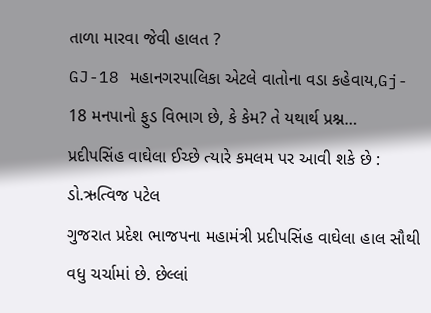તાળા મારવા જેવી હાલત ?
GJ-18 મહાનગરપાલિકા એટલે વાતોના વડા કહેવાય,Gj- 18 મનપાનો ફુડ વિભાગ છે, કે કેમ? તે યથાર્થ પ્રશ્ન…
પ્રદીપસિંહ વાઘેલા ઈચ્છે ત્યારે કમલમ પર આવી શકે છે : ડો.ઋત્વિજ પટેલ
ગુજરાત પ્રદેશ ભાજપના મહામંત્રી પ્રદીપસિંહ વાઘેલા હાલ સૌથી વધુ ચર્ચામાં છે. છેલ્લાં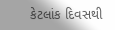કેટલાંક દિવસથી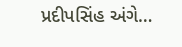પ્રદીપસિંહ અંગે…